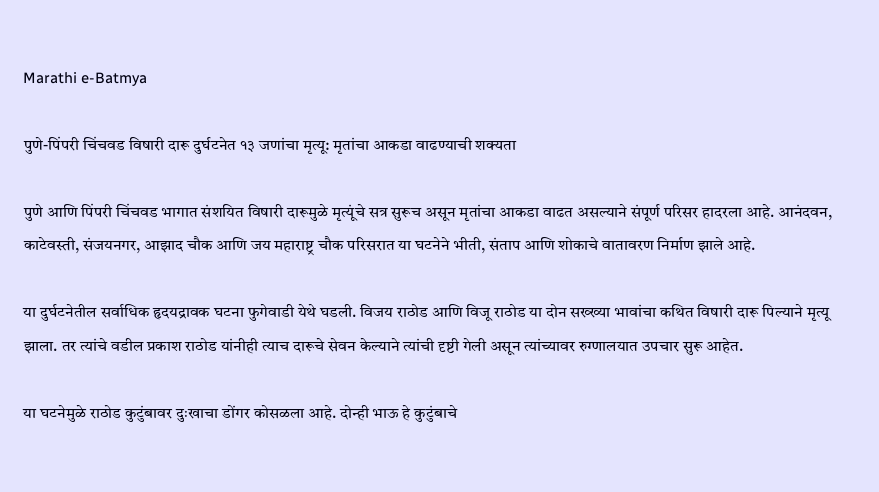Marathi e-Batmya

पुणे-पिंपरी चिंचवड विषारी दारू दुर्घटनेत १३ जणांचा मृत्यू: मृतांचा आकडा वाढण्याची शक्यता

पुणे आणि पिंपरी चिंचवड भागात संशयित विषारी दारूमुळे मृत्यूंचे सत्र सुरूच असून मृतांचा आकडा वाढत असल्याने संपूर्ण परिसर हादरला आहे. आनंदवन, काटेवस्ती, संजयनगर, आझाद चौक आणि जय महाराष्ट्र चौक परिसरात या घटनेने भीती, संताप आणि शोकाचे वातावरण निर्माण झाले आहे.

या दुर्घटनेतील सर्वाधिक हृदयद्रावक घटना फुगेवाडी येथे घडली. विजय राठोड आणि विजू राठोड या दोन सख्ख्या भावांचा कथित विषारी दारू पिल्याने मृत्यू झाला. तर त्यांचे वडील प्रकाश राठोड यांनीही त्याच दारूचे सेवन केल्याने त्यांची दृष्टी गेली असून त्यांच्यावर रुग्णालयात उपचार सुरू आहेत.

या घटनेमुळे राठोड कुटुंबावर दुःखाचा डोंगर कोसळला आहे. दोन्ही भाऊ हे कुटुंबाचे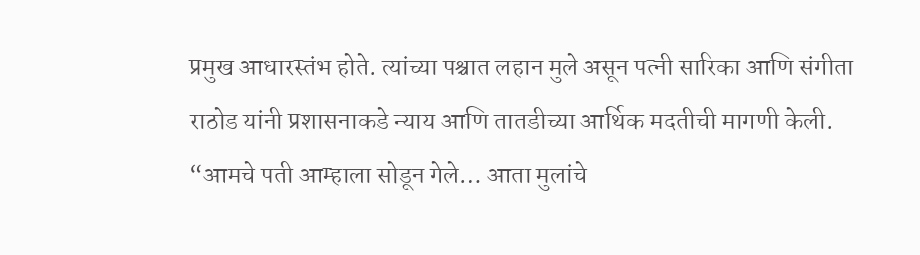प्रमुख आधारस्तंभ होते. त्यांच्या पश्चात लहान मुले असून पत्नी सारिका आणि संगीता राठोड यांनी प्रशासनाकडे न्याय आणि तातडीच्या आर्थिक मदतीची मागणी केली. “आमचे पती आम्हाला सोडून गेले… आता मुलांचे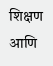शिक्षण आणि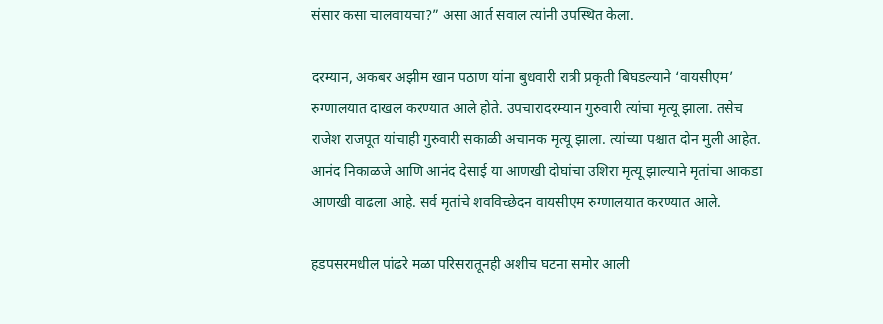संसार कसा चालवायचा?” असा आर्त सवाल त्यांनी उपस्थित केला.

दरम्यान, अकबर अझीम खान पठाण यांना बुधवारी रात्री प्रकृती बिघडल्याने ‘वायसीएम’ रुग्णालयात दाखल करण्यात आले होते. उपचारादरम्यान गुरुवारी त्यांचा मृत्यू झाला. तसेच राजेश राजपूत यांचाही गुरुवारी सकाळी अचानक मृत्यू झाला. त्यांच्या पश्चात दोन मुली आहेत. आनंद निकाळजे आणि आनंद देसाई या आणखी दोघांचा उशिरा मृत्यू झाल्याने मृतांचा आकडा आणखी वाढला आहे. सर्व मृतांचे शवविच्छेदन वायसीएम रुग्णालयात करण्यात आले.

हडपसरमधील पांढरे मळा परिसरातूनही अशीच घटना समोर आली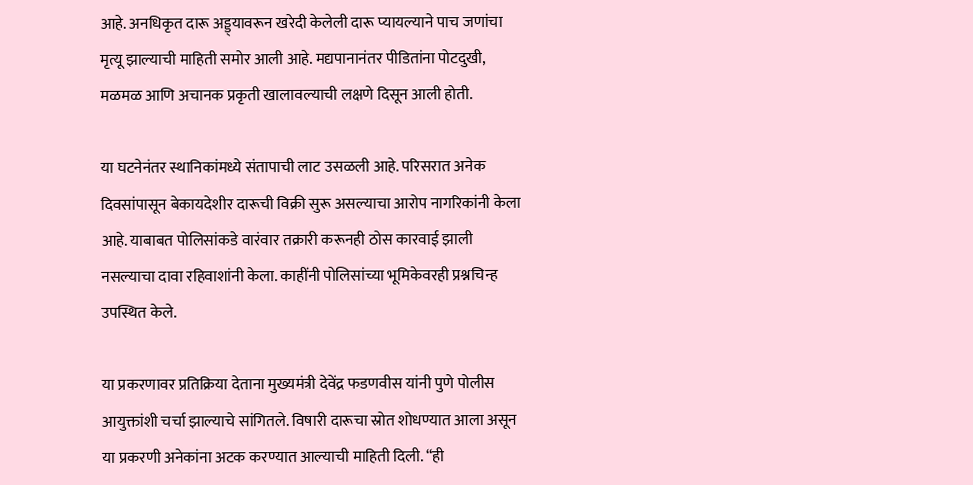आहे. अनधिकृत दारू अड्ड्यावरून खरेदी केलेली दारू प्यायल्याने पाच जणांचा मृत्यू झाल्याची माहिती समोर आली आहे. मद्यपानानंतर पीडितांना पोटदुखी, मळमळ आणि अचानक प्रकृती खालावल्याची लक्षणे दिसून आली होती.

या घटनेनंतर स्थानिकांमध्ये संतापाची लाट उसळली आहे. परिसरात अनेक दिवसांपासून बेकायदेशीर दारूची विक्री सुरू असल्याचा आरोप नागरिकांनी केला आहे. याबाबत पोलिसांकडे वारंवार तक्रारी करूनही ठोस कारवाई झाली नसल्याचा दावा रहिवाशांनी केला. काहींनी पोलिसांच्या भूमिकेवरही प्रश्नचिन्ह उपस्थित केले.

या प्रकरणावर प्रतिक्रिया देताना मुख्यमंत्री देवेंद्र फडणवीस यांनी पुणे पोलीस आयुक्तांशी चर्चा झाल्याचे सांगितले. विषारी दारूचा स्रोत शोधण्यात आला असून या प्रकरणी अनेकांना अटक करण्यात आल्याची माहिती दिली. “ही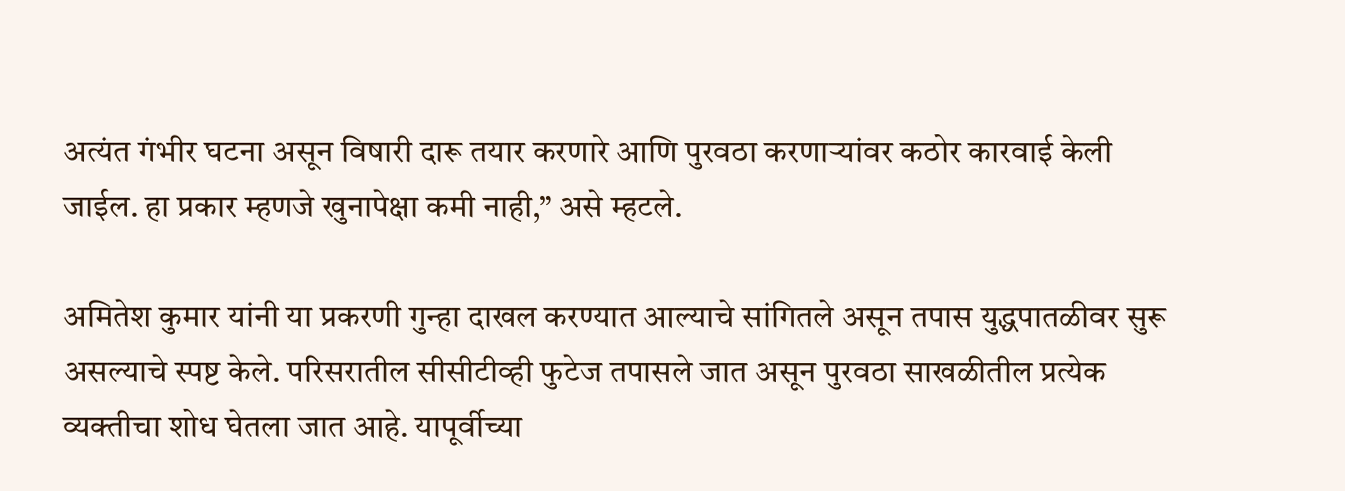अत्यंत गंभीर घटना असून विषारी दारू तयार करणारे आणि पुरवठा करणाऱ्यांवर कठोर कारवाई केली जाईल. हा प्रकार म्हणजे खुनापेक्षा कमी नाही,” असे म्हटले.

अमितेश कुमार यांनी या प्रकरणी गुन्हा दाखल करण्यात आल्याचे सांगितले असून तपास युद्धपातळीवर सुरू असल्याचे स्पष्ट केले. परिसरातील सीसीटीव्ही फुटेज तपासले जात असून पुरवठा साखळीतील प्रत्येक व्यक्तीचा शोध घेतला जात आहे. यापूर्वीच्या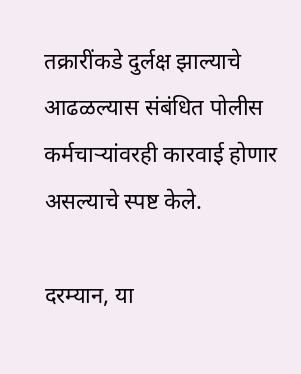तक्रारींकडे दुर्लक्ष झाल्याचे आढळल्यास संबंधित पोलीस कर्मचाऱ्यांवरही कारवाई होणार असल्याचे स्पष्ट केले.

दरम्यान, या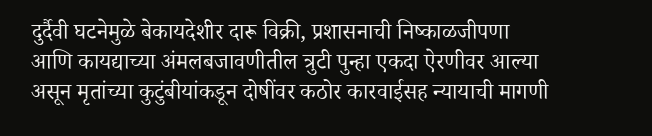दुर्दैवी घटनेमुळे बेकायदेशीर दारू विक्री, प्रशासनाची निष्काळजीपणा आणि कायद्याच्या अंमलबजावणीतील त्रुटी पुन्हा एकदा ऐरणीवर आल्या असून मृतांच्या कुटुंबीयांकडून दोषींवर कठोर कारवाईसह न्यायाची मागणी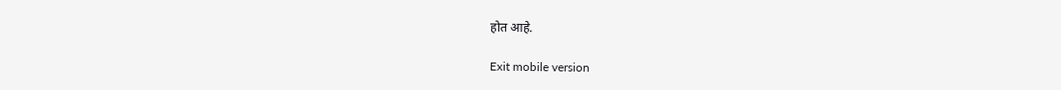होत आहे.

Exit mobile version